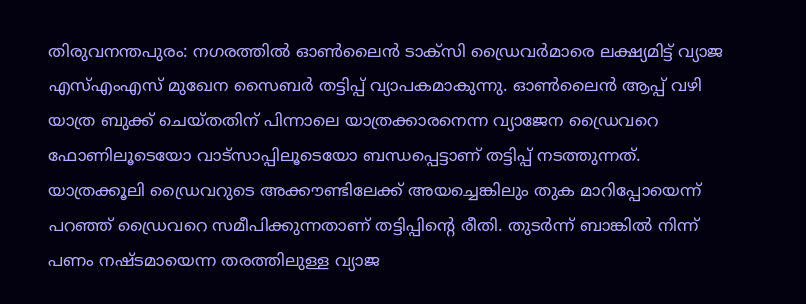തിരുവനന്തപുരം: നഗരത്തിൽ ഓൺലൈൻ ടാക്സി ഡ്രൈവർമാരെ ലക്ഷ്യമിട്ട് വ്യാജ എസ്എംഎസ് മുഖേന സൈബർ തട്ടിപ്പ് വ്യാപകമാകുന്നു. ഓൺലൈൻ ആപ്പ് വഴി യാത്ര ബുക്ക് ചെയ്തതിന് പിന്നാലെ യാത്രക്കാരനെന്ന വ്യാജേന ഡ്രൈവറെ ഫോണിലൂടെയോ വാട്സാപ്പിലൂടെയോ ബന്ധപ്പെട്ടാണ് തട്ടിപ്പ് നടത്തുന്നത്.
യാത്രക്കൂലി ഡ്രൈവറുടെ അക്കൗണ്ടിലേക്ക് അയച്ചെങ്കിലും തുക മാറിപ്പോയെന്ന് പറഞ്ഞ് ഡ്രൈവറെ സമീപിക്കുന്നതാണ് തട്ടിപ്പിന്റെ രീതി. തുടർന്ന് ബാങ്കിൽ നിന്ന് പണം നഷ്ടമായെന്ന തരത്തിലുള്ള വ്യാജ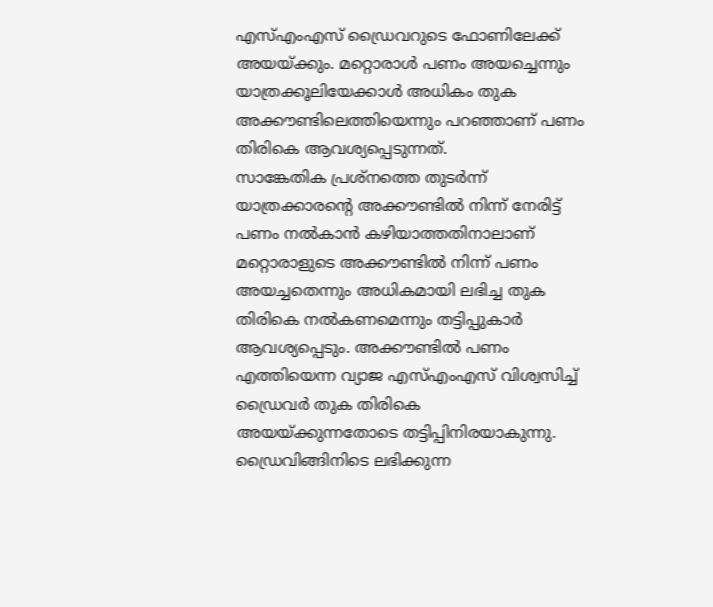എസ്എംഎസ് ഡ്രൈവറുടെ ഫോണിലേക്ക് അയയ്ക്കും. മറ്റൊരാൾ പണം അയച്ചെന്നും യാത്രക്കൂലിയേക്കാൾ അധികം തുക അക്കൗണ്ടിലെത്തിയെന്നും പറഞ്ഞാണ് പണം തിരികെ ആവശ്യപ്പെടുന്നത്.
സാങ്കേതിക പ്രശ്നത്തെ തുടർന്ന് യാത്രക്കാരന്റെ അക്കൗണ്ടിൽ നിന്ന് നേരിട്ട് പണം നൽകാൻ കഴിയാത്തതിനാലാണ് മറ്റൊരാളുടെ അക്കൗണ്ടിൽ നിന്ന് പണം അയച്ചതെന്നും അധികമായി ലഭിച്ച തുക തിരികെ നൽകണമെന്നും തട്ടിപ്പുകാർ ആവശ്യപ്പെടും. അക്കൗണ്ടിൽ പണം എത്തിയെന്ന വ്യാജ എസ്എംഎസ് വിശ്വസിച്ച് ഡ്രൈവർ തുക തിരികെ അയയ്ക്കുന്നതോടെ തട്ടിപ്പിനിരയാകുന്നു.
ഡ്രൈവിങ്ങിനിടെ ലഭിക്കുന്ന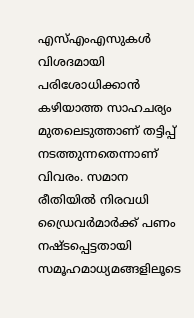എസ്എംഎസുകൾ വിശദമായി പരിശോധിക്കാൻ കഴിയാത്ത സാഹചര്യം മുതലെടുത്താണ് തട്ടിപ്പ് നടത്തുന്നതെന്നാണ് വിവരം. സമാന രീതിയിൽ നിരവധി ഡ്രൈവർമാർക്ക് പണം നഷ്ടപ്പെട്ടതായി സമൂഹമാധ്യമങ്ങളിലൂടെ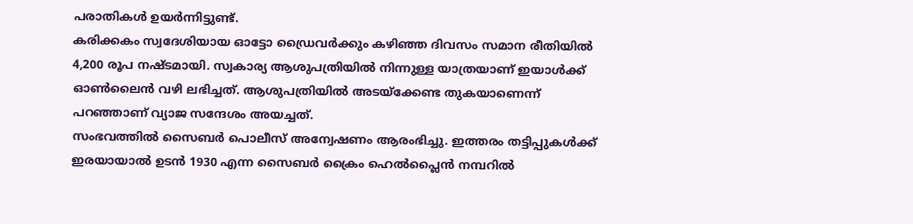പരാതികൾ ഉയർന്നിട്ടുണ്ട്.
കരിക്കകം സ്വദേശിയായ ഓട്ടോ ഡ്രൈവർക്കും കഴിഞ്ഞ ദിവസം സമാന രീതിയിൽ 4,200 രൂപ നഷ്ടമായി. സ്വകാര്യ ആശുപത്രിയിൽ നിന്നുള്ള യാത്രയാണ് ഇയാൾക്ക് ഓൺലൈൻ വഴി ലഭിച്ചത്. ആശുപത്രിയിൽ അടയ്ക്കേണ്ട തുകയാണെന്ന് പറഞ്ഞാണ് വ്യാജ സന്ദേശം അയച്ചത്.
സംഭവത്തിൽ സൈബർ പൊലീസ് അന്വേഷണം ആരംഭിച്ചു. ഇത്തരം തട്ടിപ്പുകൾക്ക് ഇരയായാൽ ഉടൻ 1930 എന്ന സൈബർ ക്രൈം ഹെൽപ്ലൈൻ നമ്പറിൽ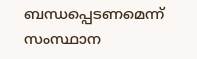ബന്ധപ്പെടണമെന്ന് സംസ്ഥാന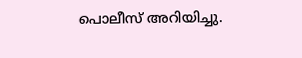പൊലീസ് അറിയിച്ചു.